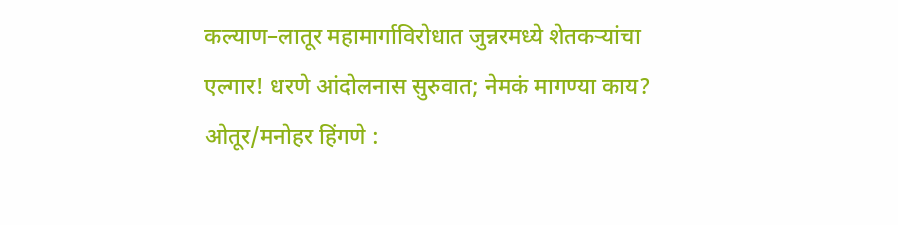कल्याण–लातूर महामार्गाविरोधात जुन्नरमध्ये शेतकऱ्यांचा एल्गार! धरणे आंदोलनास सुरुवात; नेमकं मागण्या काय?
ओतूर/मनोहर हिंगणे :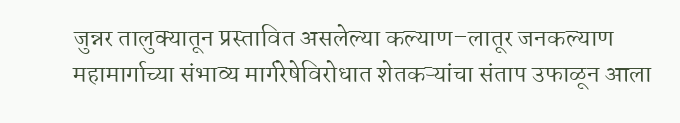जुन्नर तालुक्यातून प्रस्तावित असलेल्या कल्याण–लातूर जनकल्याण महामार्गाच्या संभाव्य मार्गरेषेविरोधात शेतकऱ्यांचा संताप उफाळून आला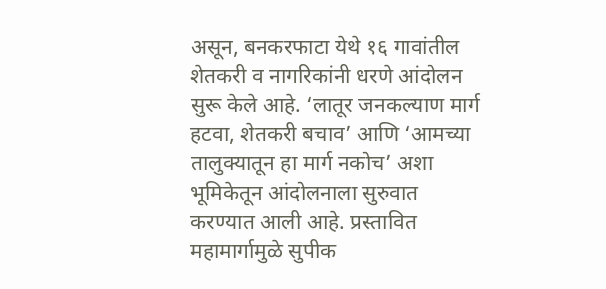असून, बनकरफाटा येथे १६ गावांतील शेतकरी व नागरिकांनी धरणे आंदोलन सुरू केले आहे. ‘लातूर जनकल्याण मार्ग हटवा, शेतकरी बचाव’ आणि ‘आमच्या तालुक्यातून हा मार्ग नकोच’ अशा भूमिकेतून आंदोलनाला सुरुवात करण्यात आली आहे. प्रस्तावित महामार्गामुळे सुपीक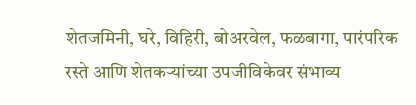शेतजमिनी, घरे, विहिरी, बोअरवेल, फळबागा, पारंपरिक रस्ते आणि शेतकऱ्यांच्या उपजीविकेवर संभाव्य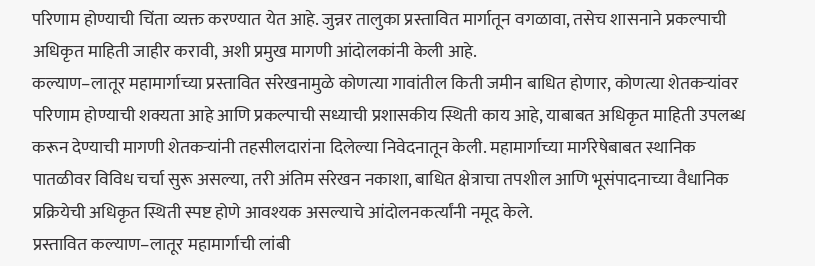परिणाम होण्याची चिंता व्यक्त करण्यात येत आहे. जुन्नर तालुका प्रस्तावित मार्गातून वगळावा, तसेच शासनाने प्रकल्पाची अधिकृत माहिती जाहीर करावी, अशी प्रमुख मागणी आंदोलकांनी केली आहे.
कल्याण–लातूर महामार्गाच्या प्रस्तावित संरेखनामुळे कोणत्या गावांतील किती जमीन बाधित होणार, कोणत्या शेतकऱ्यांवर परिणाम होण्याची शक्यता आहे आणि प्रकल्पाची सध्याची प्रशासकीय स्थिती काय आहे, याबाबत अधिकृत माहिती उपलब्ध करून देण्याची मागणी शेतकऱ्यांनी तहसीलदारांना दिलेल्या निवेदनातून केली. महामार्गाच्या मार्गरेषेबाबत स्थानिक पातळीवर विविध चर्चा सुरू असल्या, तरी अंतिम संरेखन नकाशा, बाधित क्षेत्राचा तपशील आणि भूसंपादनाच्या वैधानिक प्रक्रियेची अधिकृत स्थिती स्पष्ट होणे आवश्यक असल्याचे आंदोलनकर्त्यांनी नमूद केले.
प्रस्तावित कल्याण–लातूर महामार्गाची लांबी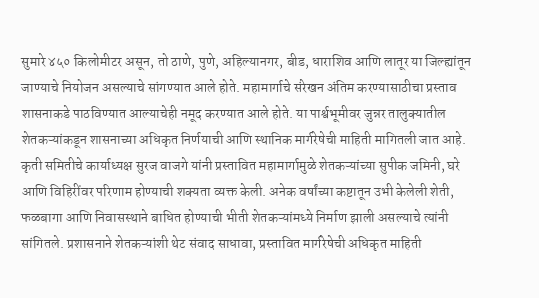सुमारे ४५० किलोमीटर असून, तो ठाणे, पुणे, अहिल्यानगर, बीड, धाराशिव आणि लातूर या जिल्ह्यांतून जाण्याचे नियोजन असल्याचे सांगण्यात आले होते. महामार्गाचे संरेखन अंतिम करण्यासाठीचा प्रस्ताव शासनाकडे पाठविण्यात आल्याचेही नमूद करण्यात आले होते. या पार्श्वभूमीवर जुन्नर तालुक्यातील शेतकऱ्यांकडून शासनाच्या अधिकृत निर्णयाची आणि स्थानिक मार्गरेषेची माहिती मागितली जात आहे. कृती समितीचे कार्याध्यक्ष सुरज वाजगे यांनी प्रस्तावित महामार्गामुळे शेतकऱ्यांच्या सुपीक जमिनी, घरे आणि विहिरींवर परिणाम होण्याची शक्यता व्यक्त केली. अनेक वर्षांच्या कष्टातून उभी केलेली शेती, फळबागा आणि निवासस्थाने बाधित होण्याची भीती शेतकऱ्यांमध्ये निर्माण झाली असल्याचे त्यांनी सांगितले. प्रशासनाने शेतकऱ्यांशी थेट संवाद साधावा, प्रस्तावित मार्गरेषेची अधिकृत माहिती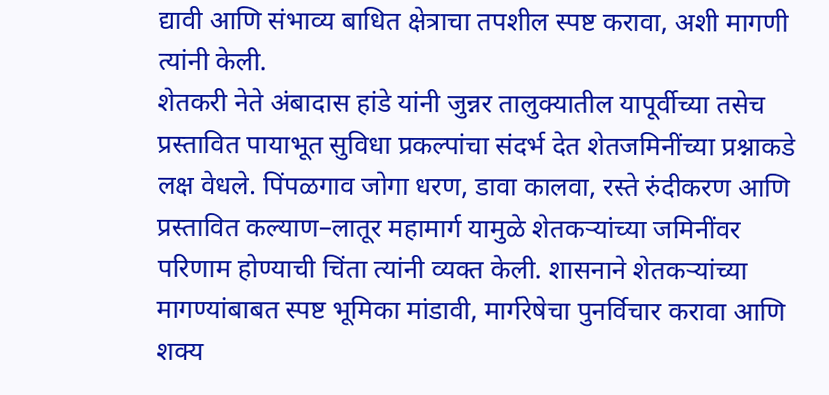द्यावी आणि संभाव्य बाधित क्षेत्राचा तपशील स्पष्ट करावा, अशी मागणी त्यांनी केली.
शेतकरी नेते अंबादास हांडे यांनी जुन्नर तालुक्यातील यापूर्वीच्या तसेच प्रस्तावित पायाभूत सुविधा प्रकल्पांचा संदर्भ देत शेतजमिनींच्या प्रश्नाकडे लक्ष वेधले. पिंपळगाव जोगा धरण, डावा कालवा, रस्ते रुंदीकरण आणि प्रस्तावित कल्याण–लातूर महामार्ग यामुळे शेतकऱ्यांच्या जमिनींवर परिणाम होण्याची चिंता त्यांनी व्यक्त केली. शासनाने शेतकऱ्यांच्या मागण्यांबाबत स्पष्ट भूमिका मांडावी, मार्गरेषेचा पुनर्विचार करावा आणि शक्य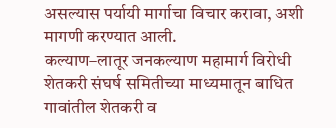असल्यास पर्यायी मार्गाचा विचार करावा, अशी मागणी करण्यात आली.
कल्याण–लातूर जनकल्याण महामार्ग विरोधी शेतकरी संघर्ष समितीच्या माध्यमातून बाधित गावांतील शेतकरी व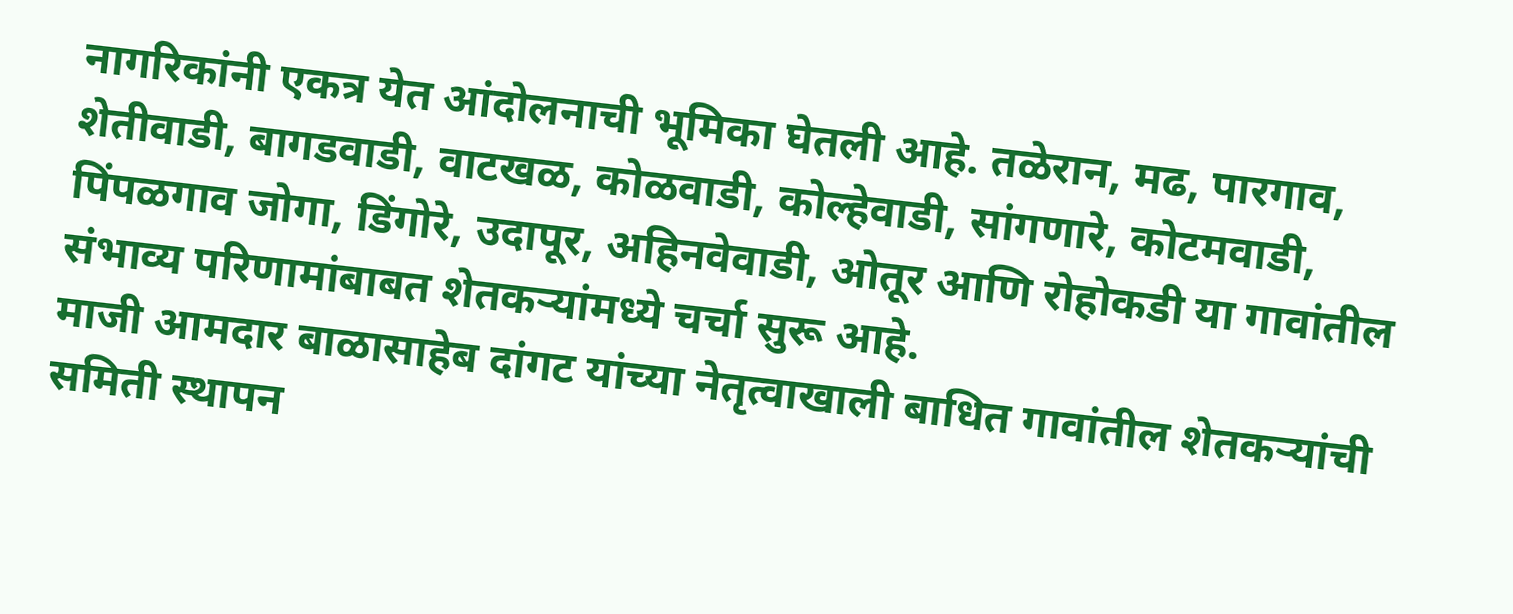नागरिकांनी एकत्र येत आंदोलनाची भूमिका घेतली आहे. तळेरान, मढ, पारगाव, शेतीवाडी, बागडवाडी, वाटखळ, कोळवाडी, कोल्हेवाडी, सांगणारे, कोटमवाडी, पिंपळगाव जोगा, डिंगोरे, उदापूर, अहिनवेवाडी, ओतूर आणि रोहोकडी या गावांतील संभाव्य परिणामांबाबत शेतकऱ्यांमध्ये चर्चा सुरू आहे.
माजी आमदार बाळासाहेब दांगट यांच्या नेतृत्वाखाली बाधित गावांतील शेतकऱ्यांची समिती स्थापन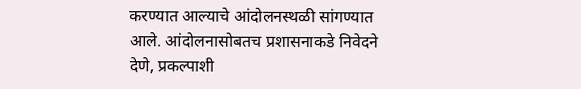करण्यात आल्याचे आंदोलनस्थळी सांगण्यात आले. आंदोलनासोबतच प्रशासनाकडे निवेदने देणे, प्रकल्पाशी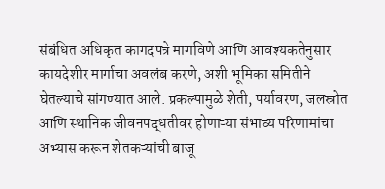संबंधित अधिकृत कागदपत्रे मागविणे आणि आवश्यकतेनुसार कायदेशीर मार्गाचा अवलंब करणे, अशी भूमिका समितीने घेतल्याचे सांगण्यात आले. प्रकल्पामुळे शेती, पर्यावरण, जलस्रोत आणि स्थानिक जीवनपद्धतीवर होणाऱ्या संभाव्य परिणामांचा अभ्यास करून शेतकऱ्यांची बाजू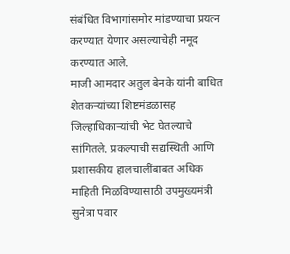संबंधित विभागांसमोर मांडण्याचा प्रयत्न करण्यात येणार असल्याचेही नमूद करण्यात आले.
माजी आमदार अतुल बेनके यांनी बाधित शेतकऱ्यांच्या शिष्टमंडळासह जिल्हाधिकाऱ्यांची भेट घेतल्याचे सांगितले. प्रकल्पाची सद्यस्थिती आणि प्रशासकीय हालचालींबाबत अधिक माहिती मिळविण्यासाठी उपमुख्यमंत्री सुनेत्रा पवार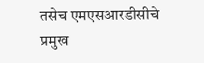तसेच एमएसआरडीसीचे प्रमुख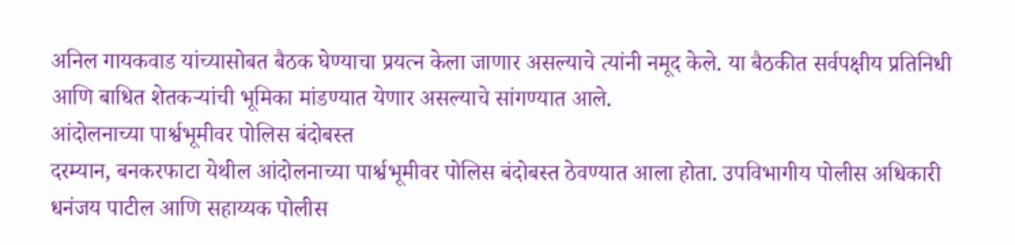अनिल गायकवाड यांच्यासोबत बैठक घेण्याचा प्रयत्न केला जाणार असल्याचे त्यांनी नमूद केले. या बैठकीत सर्वपक्षीय प्रतिनिधी आणि बाधित शेतकऱ्यांची भूमिका मांडण्यात येणार असल्याचे सांगण्यात आले.
आंदोलनाच्या पार्श्वभूमीवर पोलिस बंदोबस्त
दरम्यान, बनकरफाटा येथील आंदोलनाच्या पार्श्वभूमीवर पोलिस बंदोबस्त ठेवण्यात आला होता. उपविभागीय पोलीस अधिकारी धनंजय पाटील आणि सहाय्यक पोलीस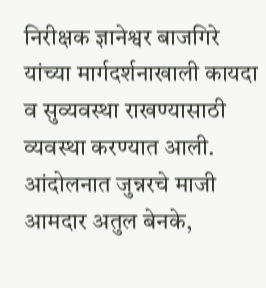निरीक्षक ज्ञानेश्वर बाजगिरे यांच्या मार्गदर्शनाखाली कायदा व सुव्यवस्था राखण्यासाठी व्यवस्था करण्यात आली. आंदोलनात जुन्नरचे माजी आमदार अतुल बेनके,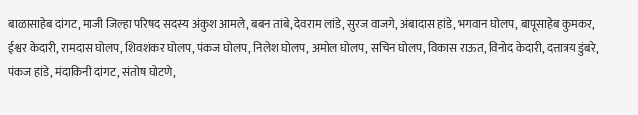बाळासाहेब दांगट, माजी जिल्हा परिषद सदस्य अंकुश आमले, बबन तांबे, देवराम लांडे, सुरज वाजगे, अंबादास हांडे, भगवान घोलप, बापूसाहेब कुमकर, ईश्वर केदारी, रामदास घोलप, शिवशंकर घोलप, पंकज घोलप, निलेश घोलप, अमोल घोलप, सचिन घोलप, विकास राऊत, विनोद केदारी, दत्तात्रय डुंबरे, पंकज हांडे, मंदाकिनी दांगट, संतोष घोटणे,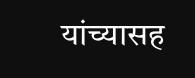यांच्यासह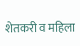शेतकरी व महिला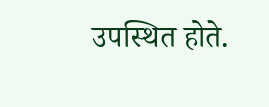उपस्थित होते.